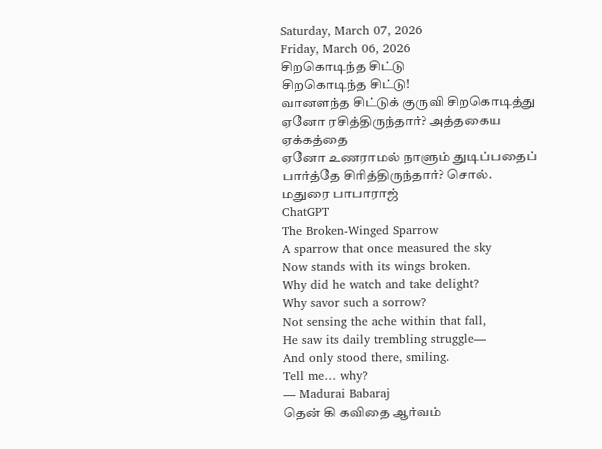Saturday, March 07, 2026
Friday, March 06, 2026
சிறகொடிந்த சிட்டு
சிறகொடிந்த சிட்டு!
வானளந்த சிட்டுக் குருவி சிறகொடித்து
ஏனோ ரசித்திருந்தார்? அத்தகைய ஏக்கத்தை
ஏனோ உணராமல் நாளும் துடிப்பதைப்
பார்த்தே சிரித்திருந்தார்? சொல்.
மதுரை பாபாராஜ்
ChatGPT
The Broken-Winged Sparrow
A sparrow that once measured the sky
Now stands with its wings broken.
Why did he watch and take delight?
Why savor such a sorrow?
Not sensing the ache within that fall,
He saw its daily trembling struggle—
And only stood there, smiling.
Tell me… why?
— Madurai Babaraj
தென் கி கவிதை ஆர்வம்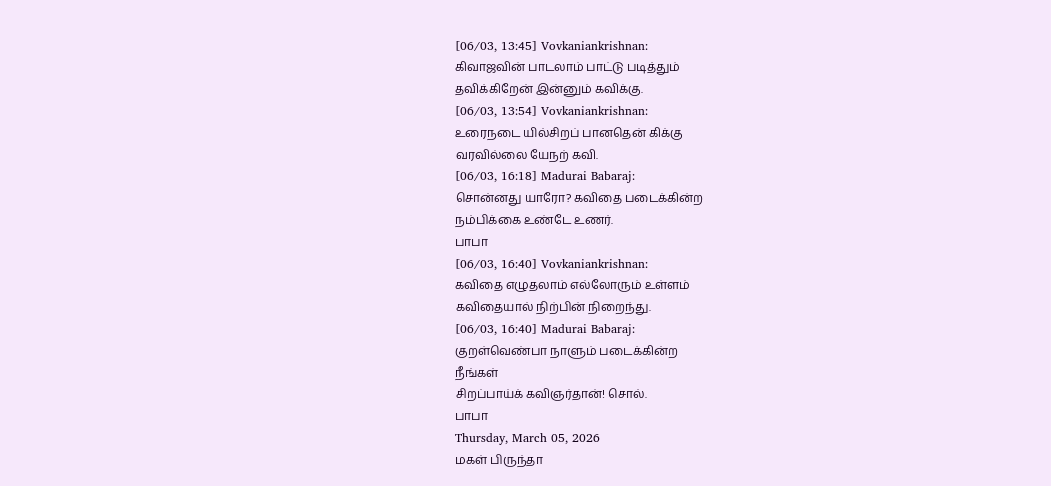[06/03, 13:45] Vovkaniankrishnan:
கிவாஜவின் பாடலாம் பாட்டு படித்தும்
தவிக்கிறேன் இன்னும் கவிக்கு.
[06/03, 13:54] Vovkaniankrishnan:
உரைநடை யில்சிறப் பானதென் கிக்கு
வரவில்லை யேநற் கவி.
[06/03, 16:18] Madurai Babaraj:
சொன்னது யாரோ? கவிதை படைக்கின்ற
நம்பிக்கை உண்டே உணர்.
பாபா
[06/03, 16:40] Vovkaniankrishnan:
கவிதை எழுதலாம் எல்லோரும் உள்ளம்
கவிதையால் நிற்பின் நிறைந்து.
[06/03, 16:40] Madurai Babaraj:
குறள்வெண்பா நாளும் படைக்கின்ற
நீங்கள்
சிறப்பாய்க் கவிஞர்தான்! சொல்.
பாபா
Thursday, March 05, 2026
மகள் பிருந்தா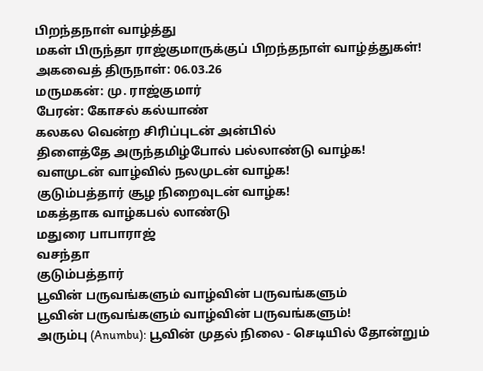பிறந்தநாள் வாழ்த்து
மகள் பிருந்தா ராஜ்குமாருக்குப் பிறந்தநாள் வாழ்த்துகள்!
அகவைத் திருநாள்: 06.03.26
மருமகன்: மு. ராஜ்குமார்
பேரன்: கோசல் கல்யாண்
கலகல வென்ற சிரிப்புடன் அன்பில்
திளைத்தே அருந்தமிழ்போல் பல்லாண்டு வாழ்க!
வளமுடன் வாழ்வில் நலமுடன் வாழ்க!
குடும்பத்தார் சூழ நிறைவுடன் வாழ்க!
மகத்தாக வாழ்கபல் லாண்டு
மதுரை பாபாராஜ்
வசந்தா
குடும்பத்தார்
பூவின் பருவங்களும் வாழ்வின் பருவங்களும்
பூவின் பருவங்களும் வாழ்வின் பருவங்களும்!
அரும்பு (Anumbu): பூவின் முதல் நிலை - செடியில் தோன்றும்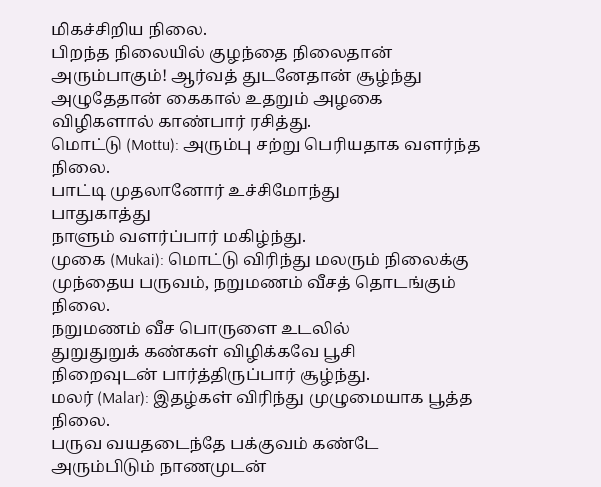மிகச்சிறிய நிலை.
பிறந்த நிலையில் குழந்தை நிலைதான்
அரும்பாகும்! ஆர்வத் துடனேதான் சூழ்ந்து
அழுதேதான் கைகால் உதறும் அழகை
விழிகளால் காண்பார் ரசித்து.
மொட்டு (Mottu): அரும்பு சற்று பெரியதாக வளர்ந்த நிலை.
பாட்டி முதலானோர் உச்சிமோந்து
பாதுகாத்து
நாளும் வளர்ப்பார் மகிழ்ந்து.
முகை (Mukai): மொட்டு விரிந்து மலரும் நிலைக்கு முந்தைய பருவம், நறுமணம் வீசத் தொடங்கும் நிலை.
நறுமணம் வீச பொருளை உடலில்
துறுதுறுக் கண்கள் விழிக்கவே பூசி
நிறைவுடன் பார்த்திருப்பார் சூழ்ந்து.
மலர் (Malar): இதழ்கள் விரிந்து முழுமையாக பூத்த நிலை.
பருவ வயதடைந்தே பக்குவம் கண்டே
அரும்பிடும் நாணமுடன்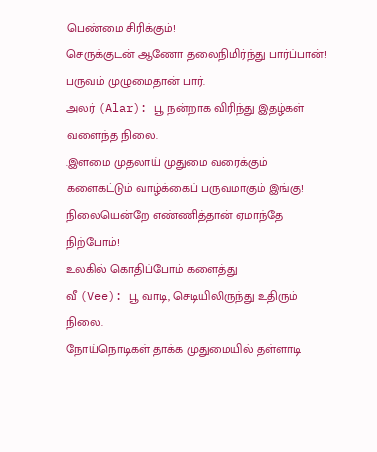பெண்மை சிரிக்கும்!
செருக்குடன் ஆணோ தலைநிமிர்ந்து பார்ப்பான்!
பருவம் முழுமைதான் பார்.
அலர் (Alar): பூ நன்றாக விரிந்து இதழ்கள் வளைந்த நிலை.
.இளமை முதலாய் முதுமை வரைக்கும்
களைகட்டும் வாழ்க்கைப் பருவமாகும் இங்கு!
நிலையென்றே எண்ணித்தான் ஏமாந்தே நிற்போம்!
உலகில் கொதிப்போம் களைத்து
வீ (Vee): பூ வாடி, செடியிலிருந்து உதிரும் நிலை.
நோய்நொடிகள் தாக்க முதுமையில் தள்ளாடி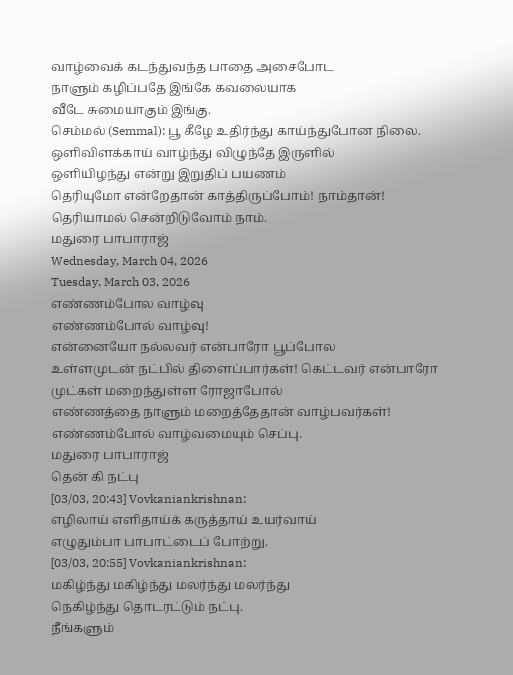வாழ்வைக் கடந்துவந்த பாதை அசைபோட
நாளும் கழிப்பதே இங்கே கவலையாக
வீடே சுமையாகும் இங்கு.
செம்மல் (Semmal): பூ கீழே உதிர்ந்து காய்ந்துபோன நிலை.
ஒளிவிளக்காய் வாழ்ந்து விழுந்தே இருளில்
ஒளியிழந்து என்று இறுதிப் பயணம்
தெரியுமோ என்றேதான் காத்திருப்போம்! நாம்தான்!
தெரியாமல் சென்றிடுவோம் நாம்.
மதுரை பாபாராஜ்
Wednesday, March 04, 2026
Tuesday, March 03, 2026
எண்ணம்போல வாழ்வு
எண்ணம்போல் வாழ்வு!
என்னையோ நல்லவர் என்பாரோ பூப்போல
உள்ளமுடன் நட்பில் திளைப்பார்கள்! கெட்டவர் என்பாரோ முட்கள் மறைந்துள்ள ரோஜாபோல்
எண்ணத்தை நாளும் மறைத்தேதான் வாழ்பவர்கள்!
எண்ணம்போல் வாழ்வமையும் செப்பு.
மதுரை பாபாராஜ்
தென் கி நட்பு
[03/03, 20:43] Vovkaniankrishnan:
எழிலாய் எளிதாய்க் கருத்தாய் உயர்வாய்
எழுதும்பா பாபாட்டைப் போற்று.
[03/03, 20:55] Vovkaniankrishnan:
மகிழ்ந்து மகிழ்ந்து மலர்ந்து மலர்ந்து
நெகிழ்ந்து தொடரட்டும் நட்பு.
நீங்களும்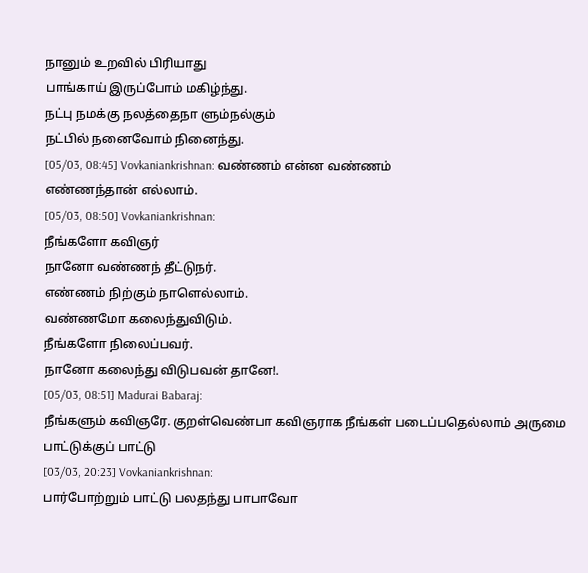நானும் உறவில் பிரியாது
பாங்காய் இருப்போம் மகிழ்ந்து.
நட்பு நமக்கு நலத்தைநா ளும்நல்கும்
நட்பில் நனைவோம் நினைந்து.
[05/03, 08:45] Vovkaniankrishnan: வண்ணம் என்ன வண்ணம்
எண்ணந்தான் எல்லாம்.
[05/03, 08:50] Vovkaniankrishnan:
நீங்களோ கவிஞர்
நானோ வண்ணந் தீட்டுநர்.
எண்ணம் நிற்கும் நாளெல்லாம்.
வண்ணமோ கலைந்துவிடும்.
நீங்களோ நிலைப்பவர்.
நானோ கலைந்து விடுபவன் தானே!.
[05/03, 08:51] Madurai Babaraj:
நீங்களும் கவிஞரே. குறள்வெண்பா கவிஞராக நீங்கள் படைப்பதெல்லாம் அருமை
பாட்டுக்குப் பாட்டு
[03/03, 20:23] Vovkaniankrishnan:
பார்போற்றும் பாட்டு பலதந்து பாபாவோ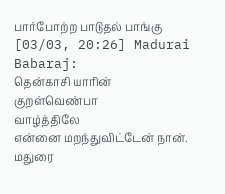பார்போற்ற பாடுதல் பாங்கு
[03/03, 20:26] Madurai Babaraj:
தென்காசி யாரின் குறள்வெண்பா
வாழ்த்திலே
என்னை மறந்துவிட்டேன் நான்.
மதுரை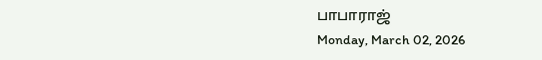பாபாராஜ்
Monday, March 02, 2026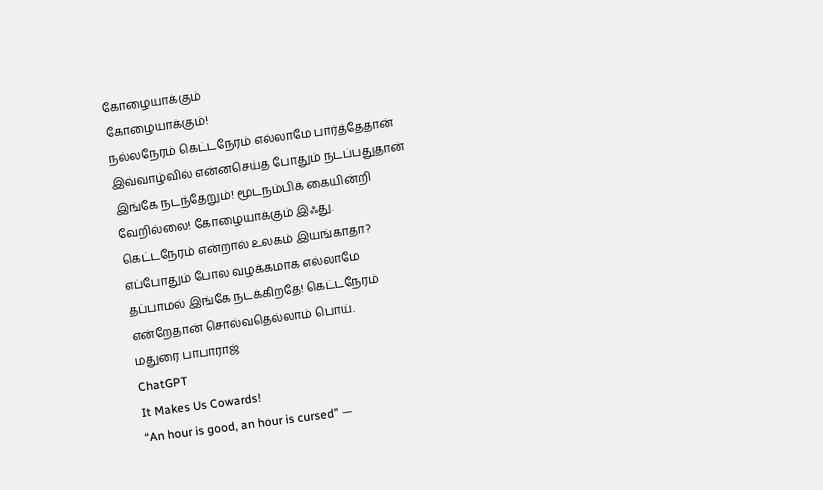கோழையாக்கும்
கோழையாக்கும்!
நல்லநேரம் கெட்டநேரம் எல்லாமே பார்த்தேதான்
இவ்வாழ்வில் என்னசெய்த போதும் நடப்பதுதான்
இங்கே நடந்தேறும்! மூடநம்பிக் கையின்றி
வேறில்லை! கோழையாக்கும் இஃது.
கெட்டநேரம் என்றால் உலகம் இயங்காதா?
எப்போதும் போல வழக்கமாக எல்லாமே
தப்பாமல் இங்கே நடக்கிறதே! கெட்டநேரம்
என்றேதான் சொல்வதெல்லாம் பொய்.
மதுரை பாபாராஜ்
ChatGPT
It Makes Us Cowards!
“An hour is good, an hour is cursed” —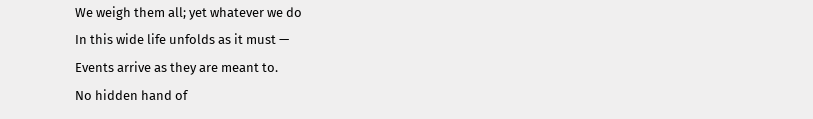We weigh them all; yet whatever we do
In this wide life unfolds as it must —
Events arrive as they are meant to.
No hidden hand of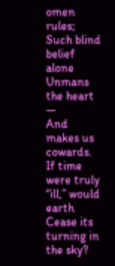omen rules;
Such blind belief alone
Unmans the heart —
And makes us cowards.
If time were truly “ill,” would earth
Cease its turning in the sky?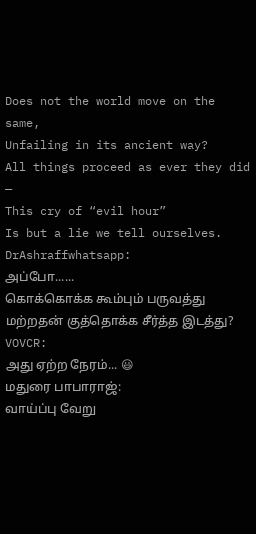Does not the world move on the same,
Unfailing in its ancient way?
All things proceed as ever they did —
This cry of “evil hour”
Is but a lie we tell ourselves.
DrAshraffwhatsapp:
அப்போ......
கொக்கொக்க கூம்பும் பருவத்து மற்றதன் குத்தொக்க சீர்த்த இடத்து?
VOVCR:
அது ஏற்ற நேரம்... 😃
மதுரை பாபாராஜ்:
வாய்ப்பு வேறு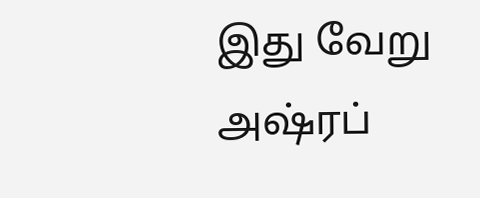இது வேறு அஷ்ரப்